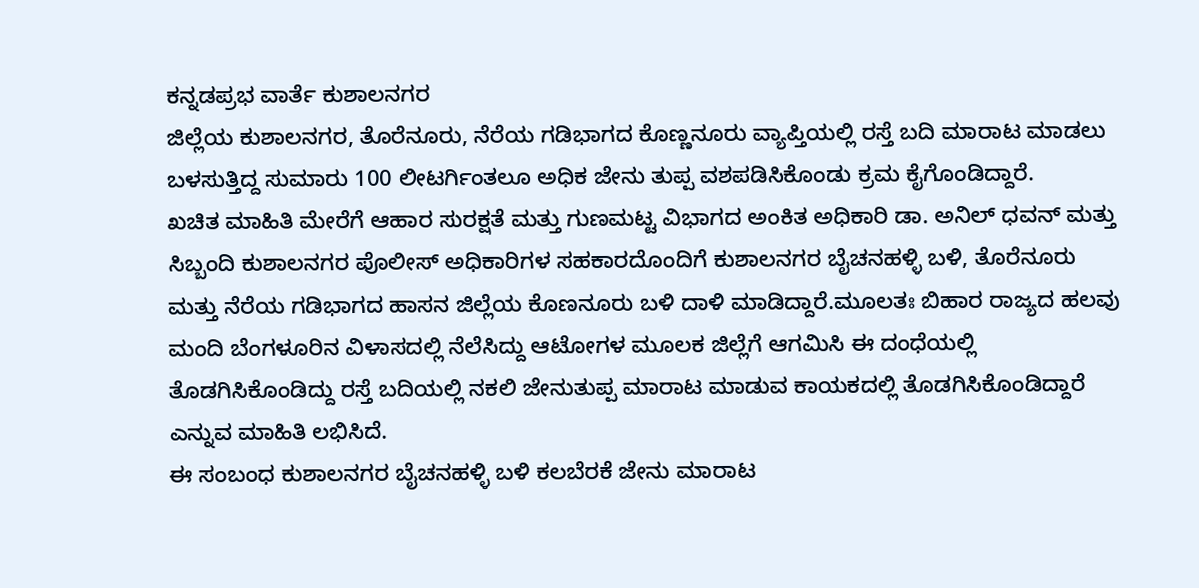ಕನ್ನಡಪ್ರಭ ವಾರ್ತೆ ಕುಶಾಲನಗರ
ಜಿಲ್ಲೆಯ ಕುಶಾಲನಗರ, ತೊರೆನೂರು, ನೆರೆಯ ಗಡಿಭಾಗದ ಕೊಣ್ಣನೂರು ವ್ಯಾಪ್ತಿಯಲ್ಲಿ ರಸ್ತೆ ಬದಿ ಮಾರಾಟ ಮಾಡಲು ಬಳಸುತ್ತಿದ್ದ ಸುಮಾರು 100 ಲೀಟರ್ಗಿಂತಲೂ ಅಧಿಕ ಜೇನು ತುಪ್ಪ ವಶಪಡಿಸಿಕೊಂಡು ಕ್ರಮ ಕೈಗೊಂಡಿದ್ದಾರೆ.
ಖಚಿತ ಮಾಹಿತಿ ಮೇರೆಗೆ ಆಹಾರ ಸುರಕ್ಷತೆ ಮತ್ತು ಗುಣಮಟ್ಟ ವಿಭಾಗದ ಅಂಕಿತ ಅಧಿಕಾರಿ ಡಾ. ಅನಿಲ್ ಧವನ್ ಮತ್ತು ಸಿಬ್ಬಂದಿ ಕುಶಾಲನಗರ ಪೊಲೀಸ್ ಅಧಿಕಾರಿಗಳ ಸಹಕಾರದೊಂದಿಗೆ ಕುಶಾಲನಗರ ಬೈಚನಹಳ್ಳಿ ಬಳಿ, ತೊರೆನೂರು ಮತ್ತು ನೆರೆಯ ಗಡಿಭಾಗದ ಹಾಸನ ಜಿಲ್ಲೆಯ ಕೊಣನೂರು ಬಳಿ ದಾಳಿ ಮಾಡಿದ್ದಾರೆ.ಮೂಲತಃ ಬಿಹಾರ ರಾಜ್ಯದ ಹಲವು ಮಂದಿ ಬೆಂಗಳೂರಿನ ವಿಳಾಸದಲ್ಲಿ ನೆಲೆಸಿದ್ದು ಆಟೋಗಳ ಮೂಲಕ ಜಿಲ್ಲೆಗೆ ಆಗಮಿಸಿ ಈ ದಂಧೆಯಲ್ಲಿ ತೊಡಗಿಸಿಕೊಂಡಿದ್ದು ರಸ್ತೆ ಬದಿಯಲ್ಲಿ ನಕಲಿ ಜೇನುತುಪ್ಪ ಮಾರಾಟ ಮಾಡುವ ಕಾಯಕದಲ್ಲಿ ತೊಡಗಿಸಿಕೊಂಡಿದ್ದಾರೆ ಎನ್ನುವ ಮಾಹಿತಿ ಲಭಿಸಿದೆ.
ಈ ಸಂಬಂಧ ಕುಶಾಲನಗರ ಬೈಚನಹಳ್ಳಿ ಬಳಿ ಕಲಬೆರಕೆ ಜೇನು ಮಾರಾಟ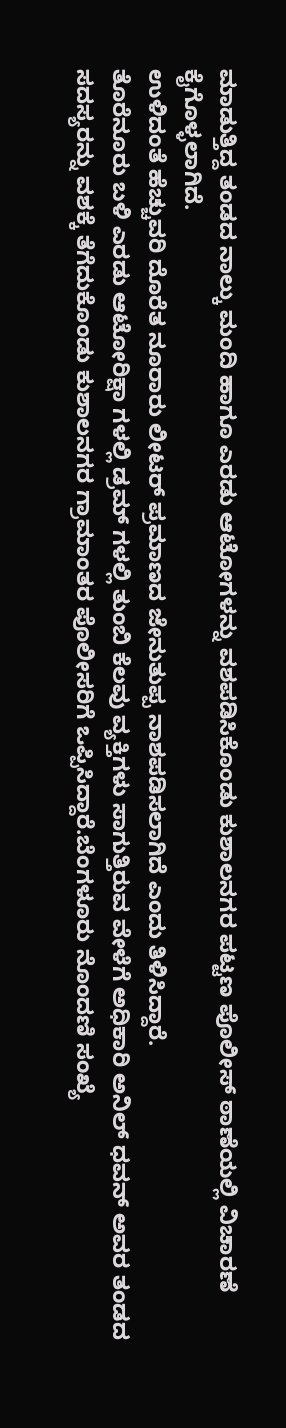ಮಾಡುತ್ತಿದ್ದ ತಂಡದ ನಾಲ್ಕು ಮಂದಿ ಹಾಗೂ ಎರಡು ಆಟೋಗಳನ್ನು ವಶಪಡಿಸಿಕೊಂಡು ಕುಶಾಲನಗರ ಪಟ್ಟಣ ಪೊಲೀಸ್ ಠಾಣೆಯಲ್ಲಿ ವಿಚಾರಣೆ ಕೈಗೊಳ್ಳಲಾಗಿದೆ.
ಉಳಿದಂತೆ ಹೆಚ್ಚುವರಿ ದೊರೆತ ನೂರಾರು ಲೀಟರ್ ಪ್ರಮಾಣದ ಜೇನುತುಪ್ಪ ನಾಶಪಡಿಸಲಾಗಿದೆ ಎಂದು ತಿಳಿಸಿದ್ದಾರೆ.
ತೊರೆನೂರು ಬಳಿ ಎರಡು ಆಟೋರಿಕ್ಷಾ ಗಳಲ್ಲಿ ಡ್ರಮ್ ಗಳಲ್ಲಿ ತುಂಬಿ ಕೆಲವು ವ್ಯಕ್ತಿಗಳು ಸಾಗುತ್ತಿರುವ ವೇಳೆಗೆ ಅಧಿಕಾರಿ ಅನಿಲ್ ಧವನ್ ಅವರ ತಂಡದ ಸದಸ್ಯರನ್ನು ವಶಕ್ಕೆ ತೆಗೆದುಕೊಂಡು ಕುಶಾಲನಗರ ಗ್ರಾಮಾಂತರ ಪೊಲೀಸರಿಗೆ ಒಪ್ಪಿಸಿದ್ದಾರೆ.ಬೆಂಗಳೂರು ನೊಂದಣಿ ಸಂಖ್ಯೆ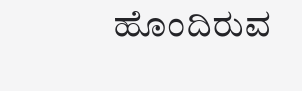ಹೊಂದಿರುವ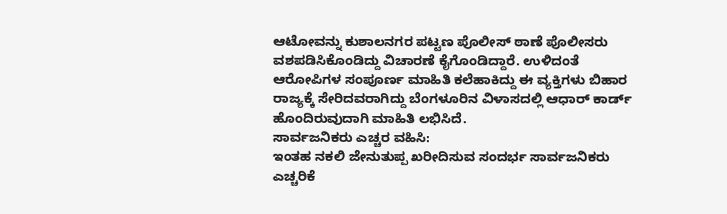ಆಟೋವನ್ನು ಕುಶಾಲನಗರ ಪಟ್ಟಣ ಪೊಲೀಸ್ ಠಾಣೆ ಪೊಲೀಸರು ವಶಪಡಿಸಿಕೊಂಡಿದ್ದು ವಿಚಾರಣೆ ಕೈಗೊಂಡಿದ್ದಾರೆ. ಉಳಿದಂತೆ ಆರೋಪಿಗಳ ಸಂಪೂರ್ಣ ಮಾಹಿತಿ ಕಲೆಹಾಕಿದ್ದು ಈ ವ್ಯಕ್ತಿಗಳು ಬಿಹಾರ ರಾಜ್ಯಕ್ಕೆ ಸೇರಿದವರಾಗಿದ್ದು ಬೆಂಗಳೂರಿನ ವಿಳಾಸದಲ್ಲಿ ಆಧಾರ್ ಕಾರ್ಡ್ ಹೊಂದಿರುವುದಾಗಿ ಮಾಹಿತಿ ಲಭಿಸಿದೆ.
ಸಾರ್ವಜನಿಕರು ಎಚ್ಚರ ವಹಿಸಿ:
ಇಂತಹ ನಕಲಿ ಜೇನುತುಪ್ಪ ಖರೀದಿಸುವ ಸಂದರ್ಭ ಸಾರ್ವಜನಿಕರು ಎಚ್ಚರಿಕೆ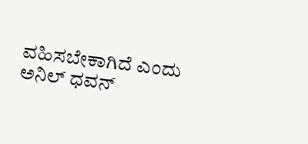ವಹಿಸಬೇಕಾಗಿದೆ ಎಂದು ಅನಿಲ್ ಧವನ್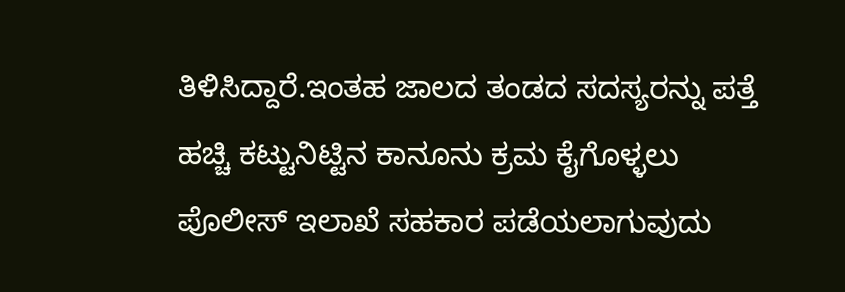ತಿಳಿಸಿದ್ದಾರೆ.ಇಂತಹ ಜಾಲದ ತಂಡದ ಸದಸ್ಯರನ್ನು ಪತ್ತೆ ಹಚ್ಚಿ ಕಟ್ಟುನಿಟ್ಟಿನ ಕಾನೂನು ಕ್ರಮ ಕೈಗೊಳ್ಳಲು ಪೊಲೀಸ್ ಇಲಾಖೆ ಸಹಕಾರ ಪಡೆಯಲಾಗುವುದು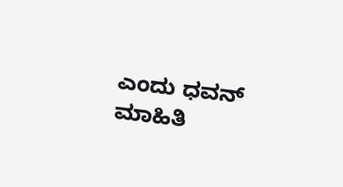ಎಂದು ಧವನ್ ಮಾಹಿತಿ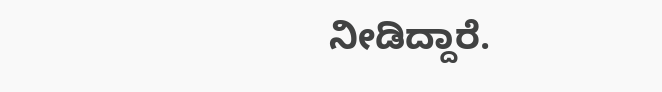ನೀಡಿದ್ದಾರೆ.